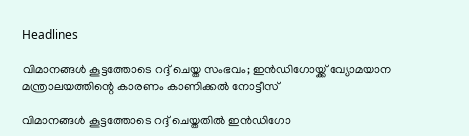Headlines

വിമാനങ്ങള്‍ കൂട്ടത്തോടെ റദ്ദ് ചെയ്ത സംഭവം; ഇന്‍ഡിഗോയ്ക്ക് വ്യോമയാന മന്ത്രാലയത്തിന്റെ കാരണം കാണിക്കല്‍ നോട്ടീസ്

വിമാനങ്ങള്‍ കൂട്ടത്തോടെ റദ്ദ് ചെയ്തതില്‍ ഇന്‍ഡിഗോ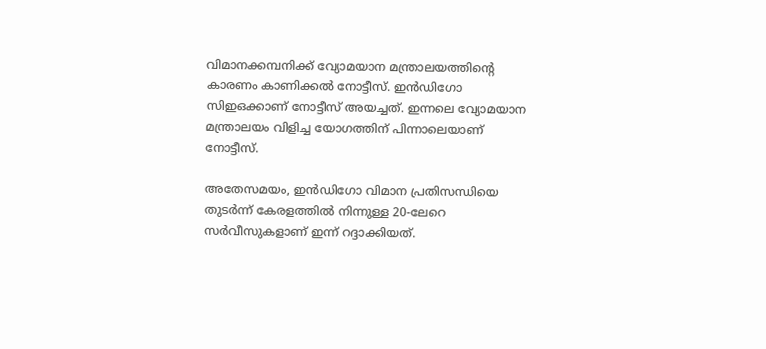വിമാനക്കമ്പനിക്ക് വ്യോമയാന മന്ത്രാലയത്തിന്റെ കാരണം കാണിക്കല്‍ നോട്ടീസ്. ഇന്‍ഡിഗോ സിഇഒക്കാണ് നോട്ടീസ് അയച്ചത്. ഇന്നലെ വ്യോമയാന മന്ത്രാലയം വിളിച്ച യോഗത്തിന് പിന്നാലെയാണ് നോട്ടീസ്.

അതേസമയം, ഇന്‍ഡിഗോ വിമാന പ്രതിസന്ധിയെ തുടര്‍ന്ന് കേരളത്തില്‍ നിന്നുള്ള 20-ലേറെ സര്‍വീസുകളാണ് ഇന്ന് റദ്ദാക്കിയത്.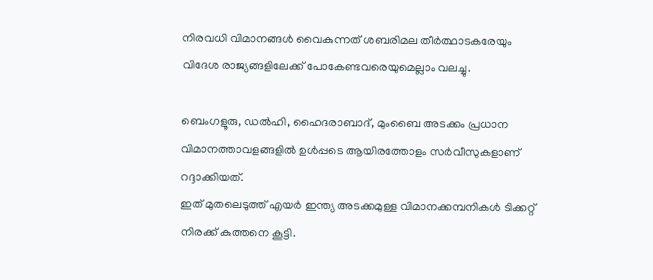നിരവധി വിമാനങ്ങള്‍ വൈകുന്നത് ശബരിമല തീര്‍ത്ഥാടകരേയും വിദേശ രാജ്യങ്ങളിലേക്ക് പോകേണ്ടവരെയുമെല്ലാം വലച്ചു.

ബെംഗളൂരു, ഡല്‍ഹി, ഹൈദരാബാദ്, മുംബൈ അടക്കം പ്രധാന വിമാനത്താവളങ്ങളില്‍ ഉള്‍പ്പടെ ആയിരത്തോളം സര്‍വീസുകളാണ് റദ്ദാക്കിയത്.
ഇത് മുതലെടുത്ത് എയര്‍ ഇന്ത്യ അടക്കമുള്ള വിമാനക്കമ്പനികള്‍ ടിക്കറ്റ് നിരക്ക് കുത്തനെ കൂട്ടി.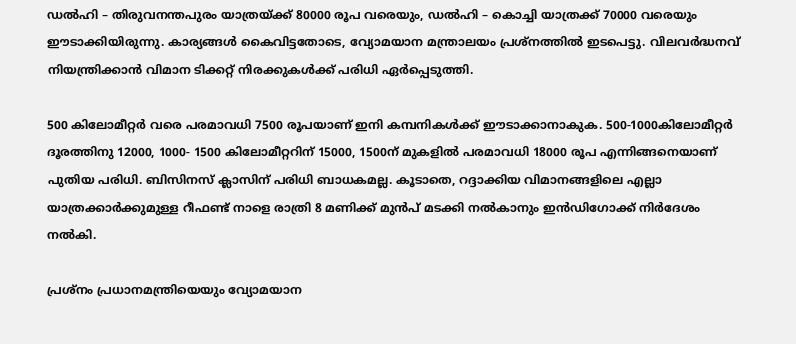ഡല്‍ഹി – തിരുവനന്തപുരം യാത്രയ്ക്ക് 80000 രൂപ വരെയും, ഡല്‍ഹി – കൊച്ചി യാത്രക്ക് 70000 വരെയും ഈടാക്കിയിരുന്നു. കാര്യങ്ങള്‍ കൈവിട്ടതോടെ, വ്യോമയാന മന്ത്രാലയം പ്രശ്‌നത്തില്‍ ഇടപെട്ടു. വിലവര്‍ദ്ധനവ് നിയന്ത്രിക്കാന്‍ വിമാന ടിക്കറ്റ് നിരക്കുകള്‍ക്ക് പരിധി ഏര്‍പ്പെടുത്തി.

500 കിലോമീറ്റര്‍ വരെ പരമാവധി 7500 രൂപയാണ് ഇനി കമ്പനികള്‍ക്ക് ഈടാക്കാനാകുക. 500-1000കിലോമീറ്റര്‍ ദൂരത്തിനു 12000, 1000- 1500 കിലോമീറ്ററിന് 15000, 1500ന് മുകളില്‍ പരമാവധി 18000 രൂപ എന്നിങ്ങനെയാണ് പുതിയ പരിധി. ബിസിനസ് ക്ലാസിന് പരിധി ബാധകമല്ല. കൂടാതെ, റദ്ദാക്കിയ വിമാനങ്ങളിലെ എല്ലാ യാത്രക്കാര്‍ക്കുമുള്ള റീഫണ്ട് നാളെ രാത്രി 8 മണിക്ക് മുന്‍പ് മടക്കി നല്‍കാനും ഇന്‍ഡിഗോക്ക് നിര്‍ദേശം നല്‍കി.

പ്രശ്‌നം പ്രധാനമന്ത്രിയെയും വ്യോമയാന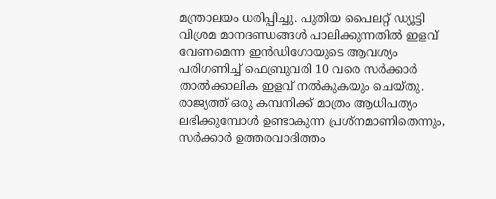മന്ത്രാലയം ധരിപ്പിച്ചു. പുതിയ പൈലറ്റ് ഡ്യൂട്ടി വിശ്രമ മാനദണ്ഡങ്ങള്‍ പാലിക്കുന്നതില്‍ ഇളവ് വേണമെന്ന ഇന്‍ഡിഗോയുടെ ആവശ്യം പരിഗണിച്ച് ഫെബ്രുവരി 10 വരെ സര്‍ക്കാര്‍ താല്‍ക്കാലിക ഇളവ് നല്‍കുകയും ചെയ്തു. രാജ്യത്ത് ഒരു കമ്പനിക്ക് മാത്രം ആധിപത്യം ലഭിക്കുമ്പോള്‍ ഉണ്ടാകുന്ന പ്രശ്‌നമാണിതെന്നും, സര്‍ക്കാര്‍ ഉത്തരവാദിത്തം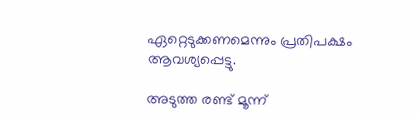ഏറ്റെടുക്കണമെന്നും പ്രതിപക്ഷം ആവശ്യപ്പെട്ടു.

അടുത്ത രണ്ട് മൂന്ന്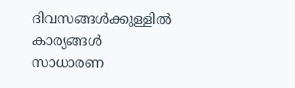ദിവസങ്ങള്‍ക്കുള്ളില്‍ കാര്യങ്ങള്‍ സാധാരണ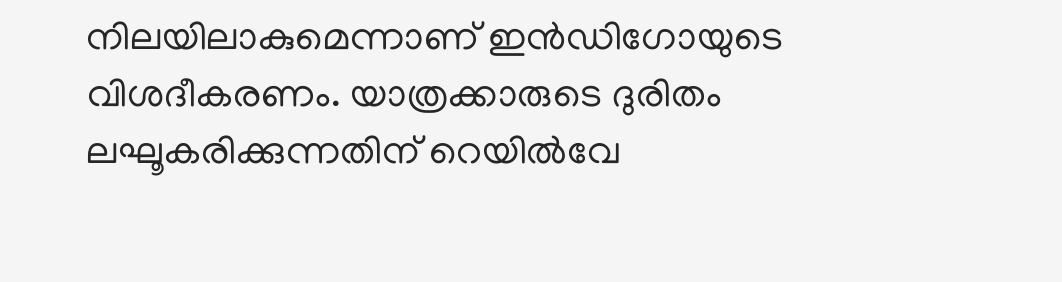നിലയിലാകുമെന്നാണ് ഇന്‍ഡിഗോയുടെ വിശദീകരണം. യാത്രക്കാരുടെ ദുരിതം ലഘൂകരിക്കുന്നതിന് റെയില്‍വേ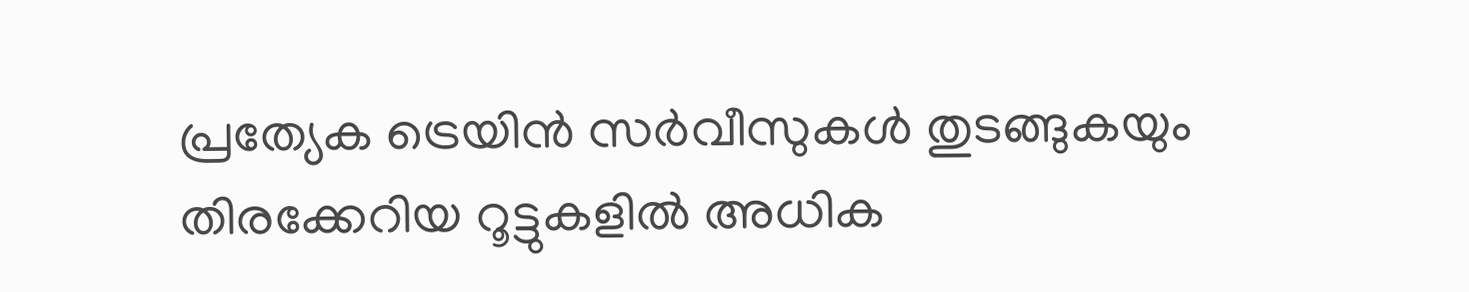പ്രത്യേക ട്രെയിന്‍ സര്‍വീസുകള്‍ തുടങ്ങുകയും തിരക്കേറിയ റൂട്ടുകളില്‍ അധിക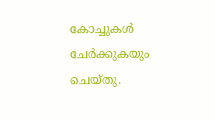കോച്ചുകള്‍ ചേര്‍ക്കുകയും ചെയ്തു.